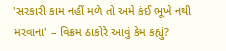'સરકારી કામ નહીં મળે તો અમે કંઈ ભૂખે નથી મરવાના' – વિક્રમ ઠાકોરે આવું કેમ કહ્યું?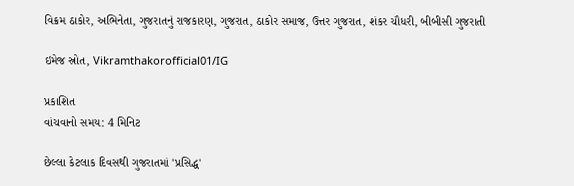વિક્રમ ઠાકોર, અભિનેતા, ગુજરાતનું રાજકારણ, ગુજરાત, ઠાકોર સમાજ, ઉત્તર ગુજરાત, શંકર ચૌધરી, બીબીસી ગુજરાતી

ઇમેજ સ્રોત, Vikramthakorofficial01/IG

પ્રકાશિત
વાંચવાનો સમય: 4 મિનિટ

છેલ્લા કેટલાક દિવસથી ગુજરાતમાં 'પ્રસિદ્ધ'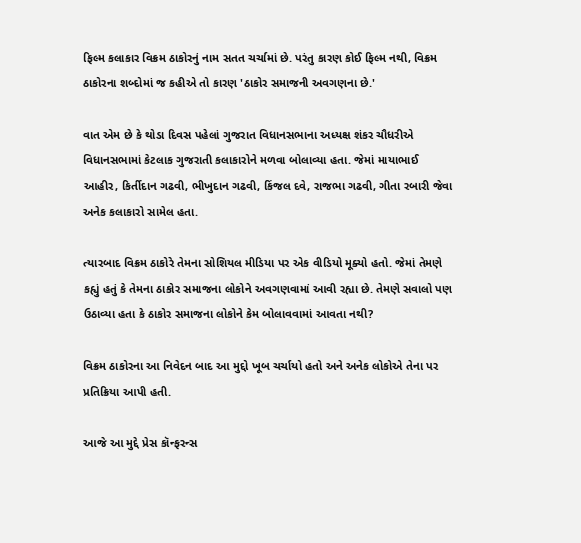ફિલ્મ કલાકાર વિક્રમ ઠાકોરનું નામ સતત ચર્ચામાં છે. પરંતુ કારણ કોઈ ફિલ્મ નથી, વિક્રમ ઠાકોરના શબ્દોમાં જ કહીએ તો કારણ 'ઠાકોર સમાજની અવગણના છે.'

વાત એમ છે કે થોડા દિવસ પહેલાં ગુજરાત વિધાનસભાના અધ્યક્ષ શંકર ચૌધરીએ વિધાનસભામાં કેટલાક ગુજરાતી કલાકારોને મળવા બોલાવ્યા હતા. જેમાં માયાભાઈ આહીર, કિર્તીદાન ગઢવી, ભીખુદાન ગઢવી, કિંજલ દવે, રાજભા ગઢવી, ગીતા રબારી જેવા અનેક કલાકારો સામેલ હતા.

ત્યારબાદ વિક્રમ ઠાકોરે તેમના સોશિયલ મીડિયા પર એક વીડિયો મૂક્યો હતો. જેમાં તેમણે કહ્યું હતું કે તેમના ઠાકોર સમાજના લોકોને અવગણવામાં આવી રહ્યા છે. તેમણે સવાલો પણ ઉઠાવ્યા હતા કે ઠાકોર સમાજના લોકોને કેમ બોલાવવામાં આવતા નથી?

વિક્રમ ઠાકોરના આ નિવેદન બાદ આ મુદ્દો ખૂબ ચર્ચાયો હતો અને અનેક લોકોએ તેના પર પ્રતિક્રિયા આપી હતી.

આજે આ મુદ્દે પ્રેસ કૉન્ફરન્સ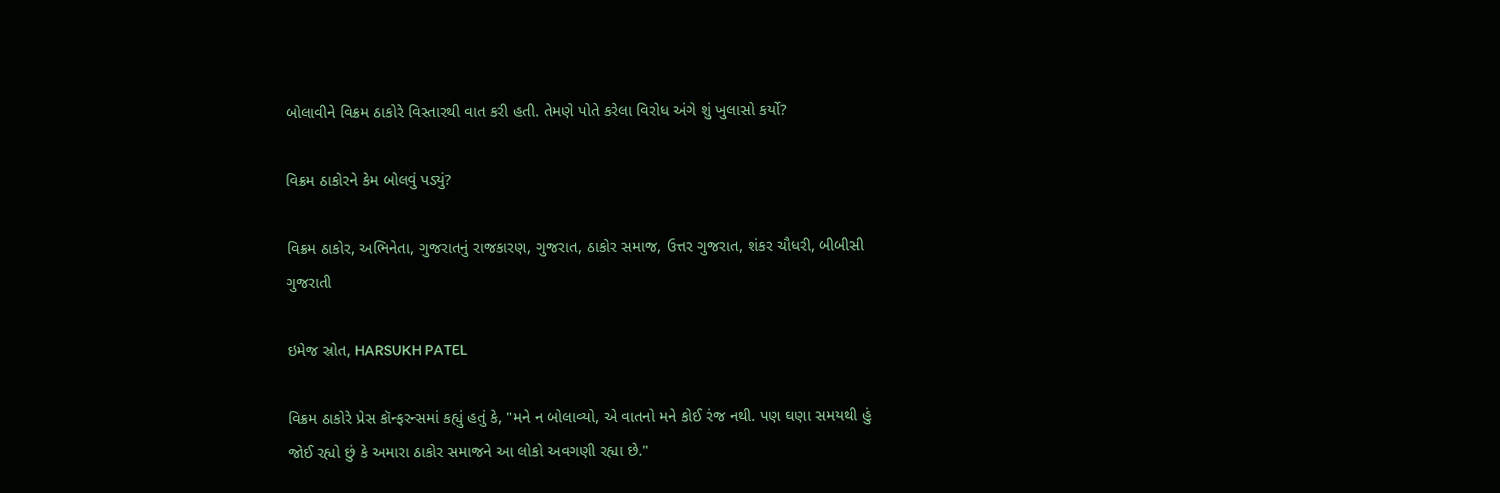બોલાવીને વિક્રમ ઠાકોરે વિસ્તારથી વાત કરી હતી. તેમણે પોતે કરેલા વિરોધ અંગે શું ખુલાસો કર્યો?

વિક્રમ ઠાકોરને કેમ બોલવું પડ્યું?

વિક્રમ ઠાકોર, અભિનેતા, ગુજરાતનું રાજકારણ, ગુજરાત, ઠાકોર સમાજ, ઉત્તર ગુજરાત, શંકર ચૌધરી, બીબીસી ગુજરાતી

ઇમેજ સ્રોત, HARSUKH PATEL

વિક્રમ ઠાકોરે પ્રેસ કૉન્ફરન્સમાં કહ્યું હતું કે, "મને ન બોલાવ્યો, એ વાતનો મને કોઈ રંજ નથી. પણ ઘણા સમયથી હું જોઈ રહ્યો છું કે અમારા ઠાકોર સમાજને આ લોકો અવગણી રહ્યા છે."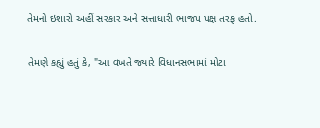તેમનો ઇશારો અહીં સરકાર અને સત્તાધારી ભાજપ પક્ષ તરફ હતો.

તેમણે કહ્યું હતું કે, "આ વખતે જ્યારે વિધાનસભામાં મોટા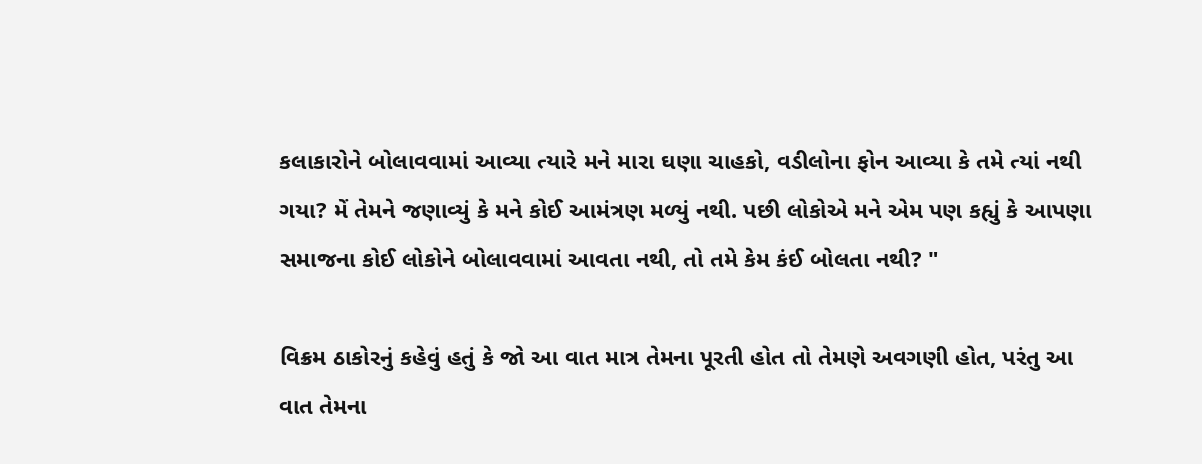કલાકારોને બોલાવવામાં આવ્યા ત્યારે મને મારા ઘણા ચાહકો, વડીલોના ફોન આવ્યા કે તમે ત્યાં નથી ગયા? મેં તેમને જણાવ્યું કે મને કોઈ આમંત્રણ મળ્યું નથી. પછી લોકોએ મને એમ પણ કહ્યું કે આપણા સમાજના કોઈ લોકોને બોલાવવામાં આવતા નથી, તો તમે કેમ કંઈ બોલતા નથી? "

વિક્રમ ઠાકોરનું કહેવું હતું કે જો આ વાત માત્ર તેમના પૂરતી હોત તો તેમણે અવગણી હોત, પરંતુ આ વાત તેમના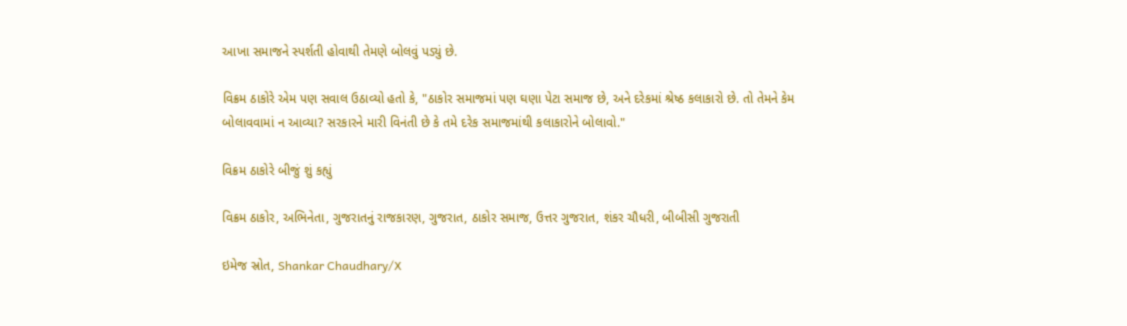આખા સમાજને સ્પર્શતી હોવાથી તેમણે બોલવું પડ્યું છે.

વિક્રમ ઠાકોરે એમ પણ સવાલ ઉઠાવ્યો હતો કે, "ઠાકોર સમાજમાં પણ ઘણા પેટા સમાજ છે, અને દરેકમાં શ્રેષ્ઠ કલાકારો છે. તો તેમને કેમ બોલાવવામાં ન આવ્યા? સરકારને મારી વિનંતી છે કે તમે દરેક સમાજમાંથી કલાકારોને બોલાવો."

વિક્રમ ઠાકોરે બીજું શું કહ્યું

વિક્રમ ઠાકોર, અભિનેતા, ગુજરાતનું રાજકારણ, ગુજરાત, ઠાકોર સમાજ, ઉત્તર ગુજરાત, શંકર ચૌધરી, બીબીસી ગુજરાતી

ઇમેજ સ્રોત, Shankar Chaudhary/X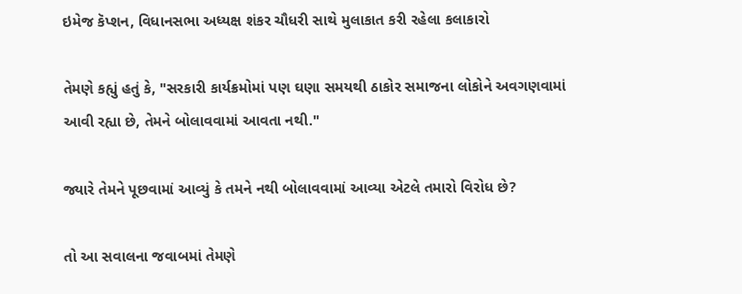ઇમેજ કૅપ્શન, વિધાનસભા અધ્યક્ષ શંકર ચૌધરી સાથે મુલાકાત કરી રહેલા કલાકારો

તેમણે કહ્યું હતું કે, "સરકારી કાર્યક્રમોમાં પણ ઘણા સમયથી ઠાકોર સમાજના લોકોને અવગણવામાં આવી રહ્યા છે, તેમને બોલાવવામાં આવતા નથી."

જ્યારે તેમને પૂછવામાં આવ્યું કે તમને નથી બોલાવવામાં આવ્યા એટલે તમારો વિરોધ છે?

તો આ સવાલના જવાબમાં તેમણે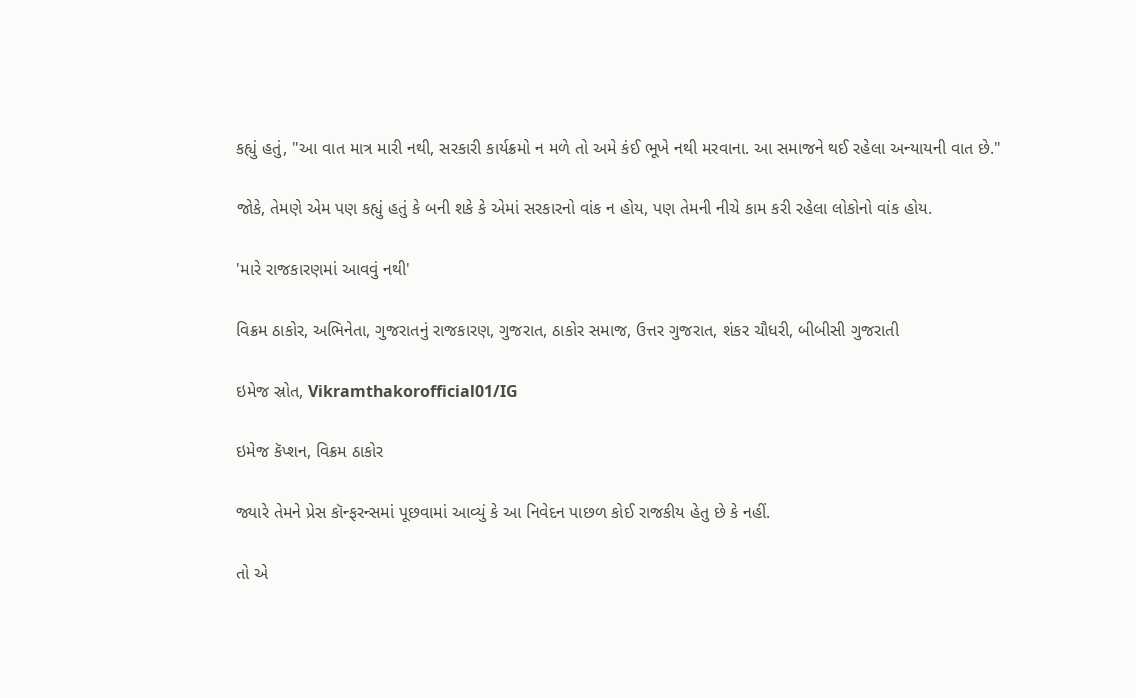કહ્યું હતું, "આ વાત માત્ર મારી નથી, સરકારી કાર્યક્રમો ન મળે તો અમે કંઈ ભૂખે નથી મરવાના. આ સમાજને થઈ રહેલા અન્યાયની વાત છે."

જોકે, તેમણે એમ પણ કહ્યું હતું કે બની શકે કે એમાં સરકારનો વાંક ન હોય, પણ તેમની નીચે કામ કરી રહેલા લોકોનો વાંક હોય.

'મારે રાજકારણમાં આવવું નથી'

વિક્રમ ઠાકોર, અભિનેતા, ગુજરાતનું રાજકારણ, ગુજરાત, ઠાકોર સમાજ, ઉત્તર ગુજરાત, શંકર ચૌધરી, બીબીસી ગુજરાતી

ઇમેજ સ્રોત, Vikramthakorofficial01/IG

ઇમેજ કૅપ્શન, વિક્રમ ઠાકોર

જ્યારે તેમને પ્રેસ કૉન્ફરન્સમાં પૂછવામાં આવ્યું કે આ નિવેદન પાછળ કોઈ રાજકીય હેતુ છે કે નહીં.

તો એ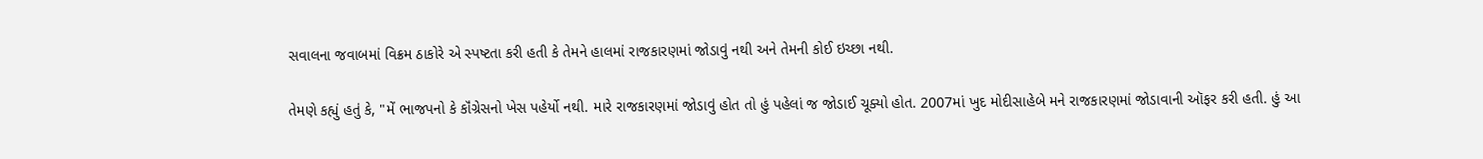સવાલના જવાબમાં વિક્રમ ઠાકોરે એ સ્પષ્ટતા કરી હતી કે તેમને હાલમાં રાજકારણમાં જોડાવું નથી અને તેમની કોઈ ઇચ્છા નથી.

તેમણે કહ્યું હતું કે, "મેં ભાજપનો કે કૉંગ્રેસનો ખેસ પહેર્યો નથી. મારે રાજકારણમાં જોડાવું હોત તો હું પહેલાં જ જોડાઈ ચૂક્યો હોત. 2007માં ખુદ મોદીસાહેબે મને રાજકારણમાં જોડાવાની ઑફર કરી હતી. હું આ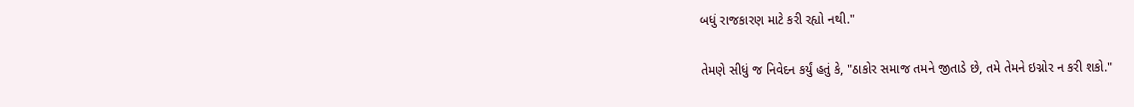બધું રાજકારણ માટે કરી રહ્યો નથી."

તેમણે સીધું જ નિવેદન કર્યું હતું કે, "ઠાકોર સમાજ તમને જીતાડે છે, તમે તેમને ઇગ્નોર ન કરી શકો."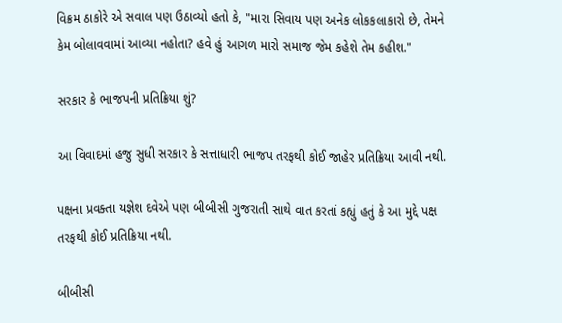વિક્રમ ઠાકોરે એ સવાલ પણ ઉઠાવ્યો હતો કે, "મારા સિવાય પણ અનેક લોકકલાકારો છે, તેમને કેમ બોલાવવામાં આવ્યા નહોતા? હવે હું આગળ મારો સમાજ જેમ કહેશે તેમ કહીશ."

સરકાર કે ભાજપની પ્રતિક્રિયા શું?

આ વિવાદમાં હજુ સુધી સરકાર કે સત્તાધારી ભાજપ તરફથી કોઈ જાહેર પ્રતિક્રિયા આવી નથી.

પક્ષના પ્રવક્તા યજ્ઞેશ દવેએ પણ બીબીસી ગુજરાતી સાથે વાત કરતાં કહ્યું હતું કે આ મુદ્દે પક્ષ તરફથી કોઈ પ્રતિક્રિયા નથી.

બીબીસી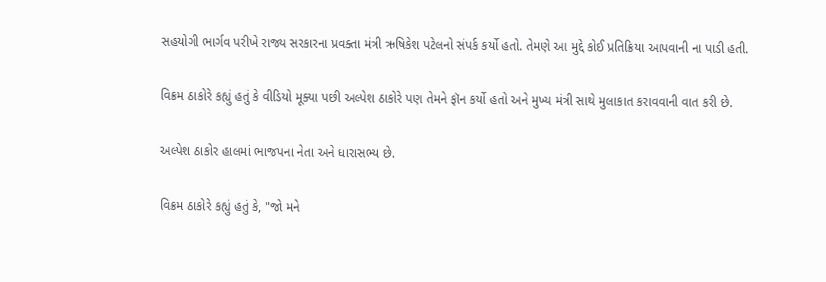સહયોગી ભાર્ગવ પરીખે રાજ્ય સરકારના પ્રવક્તા મંત્રી ઋષિકેશ પટેલનો સંપર્ક કર્યો હતો. તેમણે આ મુદ્દે કોઈ પ્રતિક્રિયા આપવાની ના પાડી હતી.

વિક્રમ ઠાકોરે કહ્યું હતું કે વીડિયો મૂક્યા પછી અલ્પેશ ઠાકોરે પણ તેમને ફૉન કર્યો હતો અને મુખ્ય મંત્રી સાથે મુલાકાત કરાવવાની વાત કરી છે.

અલ્પેશ ઠાકોર હાલમાં ભાજપના નેતા અને ધારાસભ્ય છે.

વિક્રમ ઠાકોરે કહ્યું હતું કે, "જો મને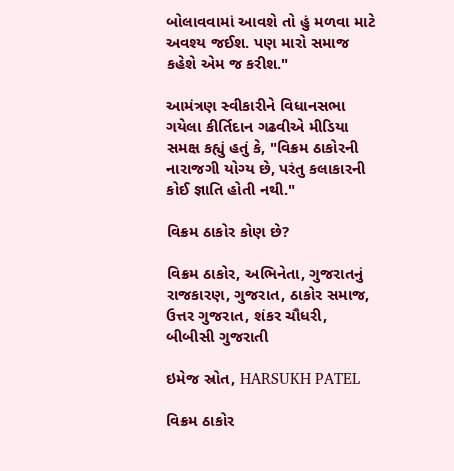બોલાવવામાં આવશે તો હું મળવા માટે અવશ્ય જઈશ. પણ મારો સમાજ કહેશે એમ જ કરીશ."

આમંત્રણ સ્વીકારીને વિધાનસભા ગયેલા કીર્તિદાન ગઢવીએ મીડિયા સમક્ષ કહ્યું હતું કે, "વિક્રમ ઠાકોરની નારાજગી યોગ્ય છે, પરંતુ કલાકારની કોઈ જ્ઞાતિ હોતી નથી."

વિક્રમ ઠાકોર કોણ છે?

વિક્રમ ઠાકોર, અભિનેતા, ગુજરાતનું રાજકારણ, ગુજરાત, ઠાકોર સમાજ, ઉત્તર ગુજરાત, શંકર ચૌધરી, બીબીસી ગુજરાતી

ઇમેજ સ્રોત, HARSUKH PATEL

વિક્રમ ઠાકોર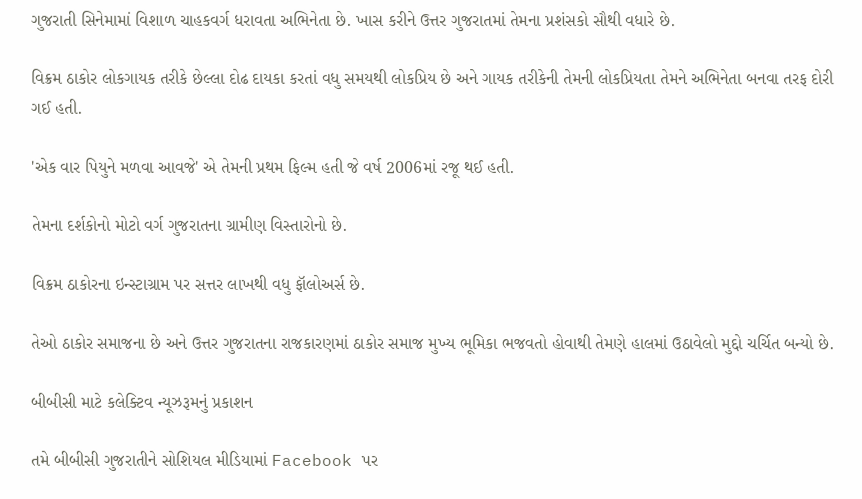ગુજરાતી સિનેમામાં વિશાળ ચાહકવર્ગ ધરાવતા અભિનેતા છે. ખાસ કરીને ઉત્તર ગુજરાતમાં તેમના પ્રશંસકો સૌથી વધારે છે.

વિક્રમ ઠાકોર લોકગાયક તરીકે છેલ્લા દોઢ દાયકા કરતાં વધુ સમયથી લોકપ્રિય છે અને ગાયક તરીકેની તેમની લોકપ્રિયતા તેમને અભિનેતા બનવા તરફ દોરી ગઈ હતી.

'એક વાર પિયુને મળવા આવજે' એ તેમની પ્રથમ ફિલ્મ હતી જે વર્ષ 2006માં રજૂ થઈ હતી.

તેમના દર્શકોનો મોટો વર્ગ ગુજરાતના ગ્રામીણ વિસ્તારોનો છે.

વિક્રમ ઠાકોરના ઇન્સ્ટાગ્રામ પર સત્તર લાખથી વધુ ફૉલોઅર્સ છે.

તેઓ ઠાકોર સમાજના છે અને ઉત્તર ગુજરાતના રાજકારણમાં ઠાકોર સમાજ મુખ્ય ભૂમિકા ભજવતો હોવાથી તેમણે હાલમાં ઉઠાવેલો મુદ્દો ચર્ચિત બન્યો છે.

બીબીસી માટે કલેક્ટિવ ન્યૂઝરૂમનું પ્રકાશન

તમે બીબીસી ગુજરાતીને સોશિયલ મીડિયામાં Facebook પર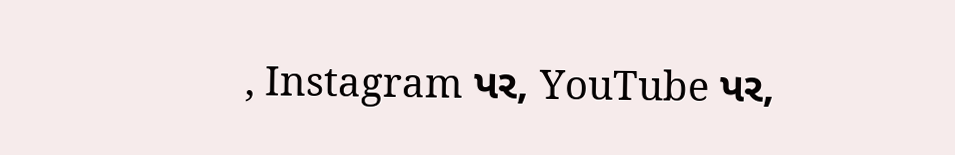, Instagram પર, YouTube પર,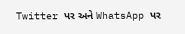Twitter પર અને WhatsApp પર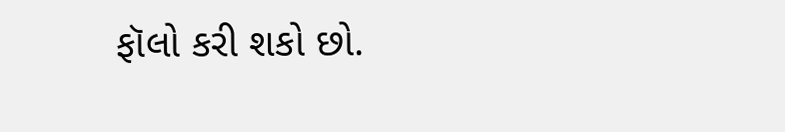ફૉલો કરી શકો છો.